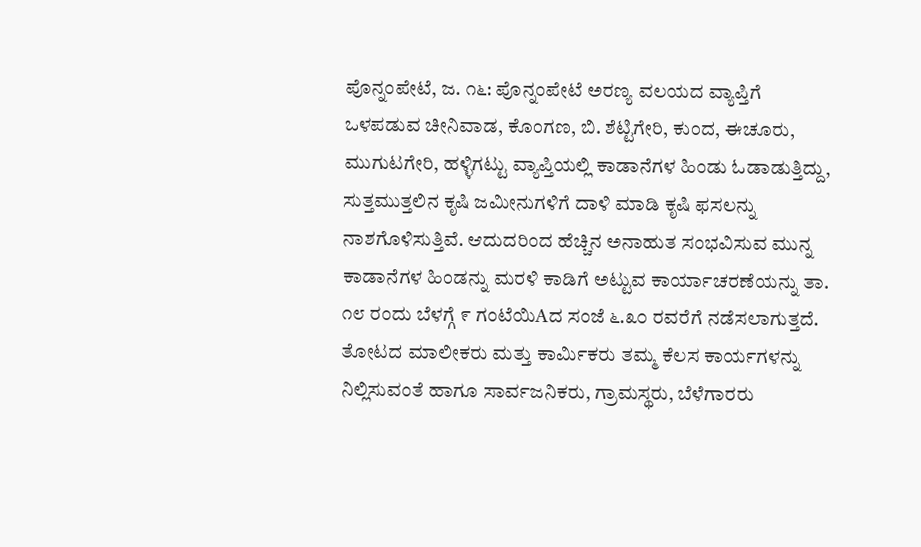ಪೊನ್ನಂಪೇಟೆ, ಜ. ೧೬: ಪೊನ್ನಂಪೇಟೆ ಅರಣ್ಯ ವಲಯದ ವ್ಯಾಪ್ತಿಗೆ ಒಳಪಡುವ ಚೀನಿವಾಡ, ಕೊಂಗಣ, ಬಿ. ಶೆಟ್ಟಿಗೇರಿ, ಕುಂದ, ಈಚೂರು, ಮುಗುಟಗೇರಿ, ಹಳ್ಳಿಗಟ್ಟು ವ್ಯಾಪ್ತಿಯಲ್ಲಿ ಕಾಡಾನೆಗಳ ಹಿಂಡು ಓಡಾಡುತ್ತಿದ್ದು, ಸುತ್ತಮುತ್ತಲಿನ ಕೃಷಿ ಜಮೀನುಗಳಿಗೆ ದಾಳಿ ಮಾಡಿ ಕೃಷಿ ಫಸಲನ್ನು ನಾಶಗೊಳಿಸುತ್ತಿವೆ. ಆದುದರಿಂದ ಹೆಚ್ಚಿನ ಅನಾಹುತ ಸಂಭವಿಸುವ ಮುನ್ನ ಕಾಡಾನೆಗಳ ಹಿಂಡನ್ನು ಮರಳಿ ಕಾಡಿಗೆ ಅಟ್ಟುವ ಕಾರ್ಯಾಚರಣೆಯನ್ನು ತಾ. ೧೮ ರಂದು ಬೆಳಗ್ಗೆ ೯ ಗಂಟೆಯಿAದ ಸಂಜೆ ೬.೩೦ ರವರೆಗೆ ನಡೆಸಲಾಗುತ್ತದೆ. ತೋಟದ ಮಾಲೀಕರು ಮತ್ತು ಕಾರ್ಮಿಕರು ತಮ್ಮ ಕೆಲಸ ಕಾರ್ಯಗಳನ್ನು ನಿಲ್ಲಿಸುವಂತೆ ಹಾಗೂ ಸಾರ್ವಜನಿಕರು, ಗ್ರಾಮಸ್ಥರು, ಬೆಳೆಗಾರರು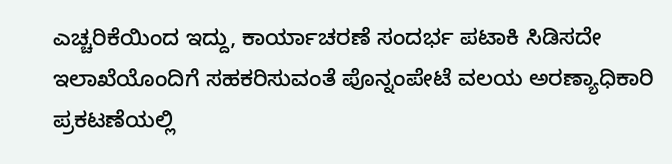ಎಚ್ಚರಿಕೆಯಿಂದ ಇದ್ದು, ಕಾರ್ಯಾಚರಣೆ ಸಂದರ್ಭ ಪಟಾಕಿ ಸಿಡಿಸದೇ ಇಲಾಖೆಯೊಂದಿಗೆ ಸಹಕರಿಸುವಂತೆ ಪೊನ್ನಂಪೇಟೆ ವಲಯ ಅರಣ್ಯಾಧಿಕಾರಿ ಪ್ರಕಟಣೆಯಲ್ಲಿ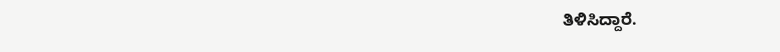ತಿಳಿಸಿದ್ದಾರೆ.